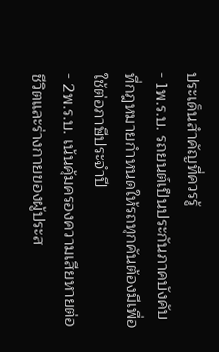ประเด็นสำคัญที่ควรรู้
- 1พ.ร.บ. รถยนต์เป็นประกันภาคบังคับที่กฎหมายกำหนดให้รถทุกคันต้องมีเพื่อใช้ต่อภาษีประจำปี
- 2พ.ร.บ. เน้นคุ้มครองความเสียหายต่อชีวิตและร่างกายของผู้ประส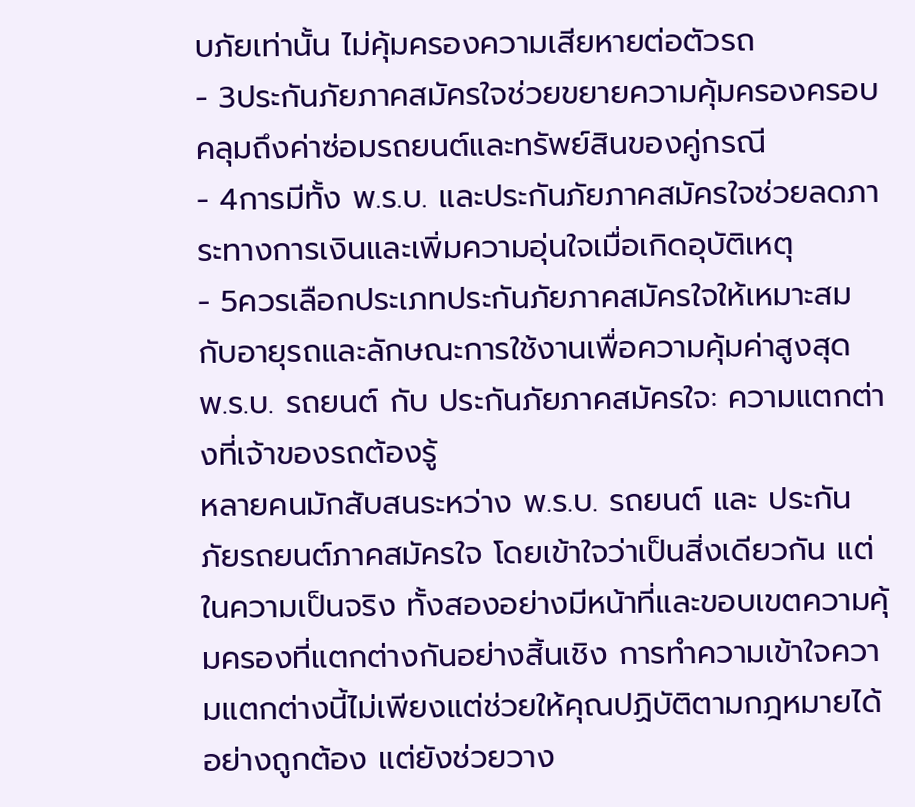บภัยเท่านั้น ไม่คุ้มครองความเสียหายต่อตัวรถ
- 3ประกันภัยภาคสมัครใจช่วยขยายความคุ้มครองครอบคลุมถึงค่าซ่อมรถยนต์และทรัพย์สินของคู่กรณี
- 4การมีทั้ง พ.ร.บ. และประกันภัยภาคสมัครใจช่วยลดภาระทางการเงินและเพิ่มความอุ่นใจเมื่อเกิดอุบัติเหตุ
- 5ควรเลือกประเภทประกันภัยภาคสมัครใจให้เหมาะสมกับอายุรถและลักษณะการใช้งานเพื่อความคุ้มค่าสูงสุด
พ.ร.บ. รถยนต์ กับ ประกันภัยภาคสมัครใจ: ความแตกต่างที่เจ้าของรถต้องรู้
หลายคนมักสับสนระหว่าง พ.ร.บ. รถยนต์ และ ประกันภัยรถยนต์ภาคสมัครใจ โดยเข้าใจว่าเป็นสิ่งเดียวกัน แต่ในความเป็นจริง ทั้งสองอย่างมีหน้าที่และขอบเขตความคุ้มครองที่แตกต่างกันอย่างสิ้นเชิง การทำความเข้าใจความแตกต่างนี้ไม่เพียงแต่ช่วยให้คุณปฏิบัติตามกฎหมายได้อย่างถูกต้อง แต่ยังช่วยวาง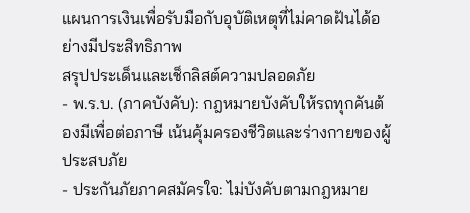แผนการเงินเพื่อรับมือกับอุบัติเหตุที่ไม่คาดฝันได้อย่างมีประสิทธิภาพ
สรุปประเด็นและเช็กลิสต์ความปลอดภัย
- พ.ร.บ. (ภาคบังคับ): กฎหมายบังคับให้รถทุกคันต้องมีเพื่อต่อภาษี เน้นคุ้มครองชีวิตและร่างกายของผู้ประสบภัย
- ประกันภัยภาคสมัครใจ: ไม่บังคับตามกฎหมาย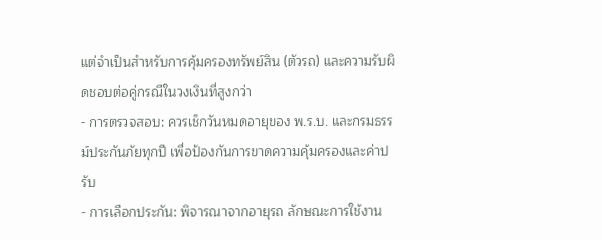แต่จำเป็นสำหรับการคุ้มครองทรัพย์สิน (ตัวรถ) และความรับผิดชอบต่อคู่กรณีในวงเงินที่สูงกว่า
- การตรวจสอบ: ควรเช็กวันหมดอายุของ พ.ร.บ. และกรมธรรม์ประกันภัยทุกปี เพื่อป้องกันการขาดความคุ้มครองและค่าปรับ
- การเลือกประกัน: พิจารณาจากอายุรถ ลักษณะการใช้งาน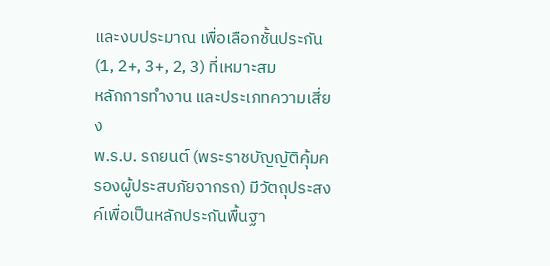และงบประมาณ เพื่อเลือกชั้นประกัน (1, 2+, 3+, 2, 3) ที่เหมาะสม
หลักการทำงาน และประเภทความเสี่ยง
พ.ร.บ. รถยนต์ (พระราชบัญญัติคุ้มครองผู้ประสบภัยจากรถ) มีวัตถุประสงค์เพื่อเป็นหลักประกันพื้นฐา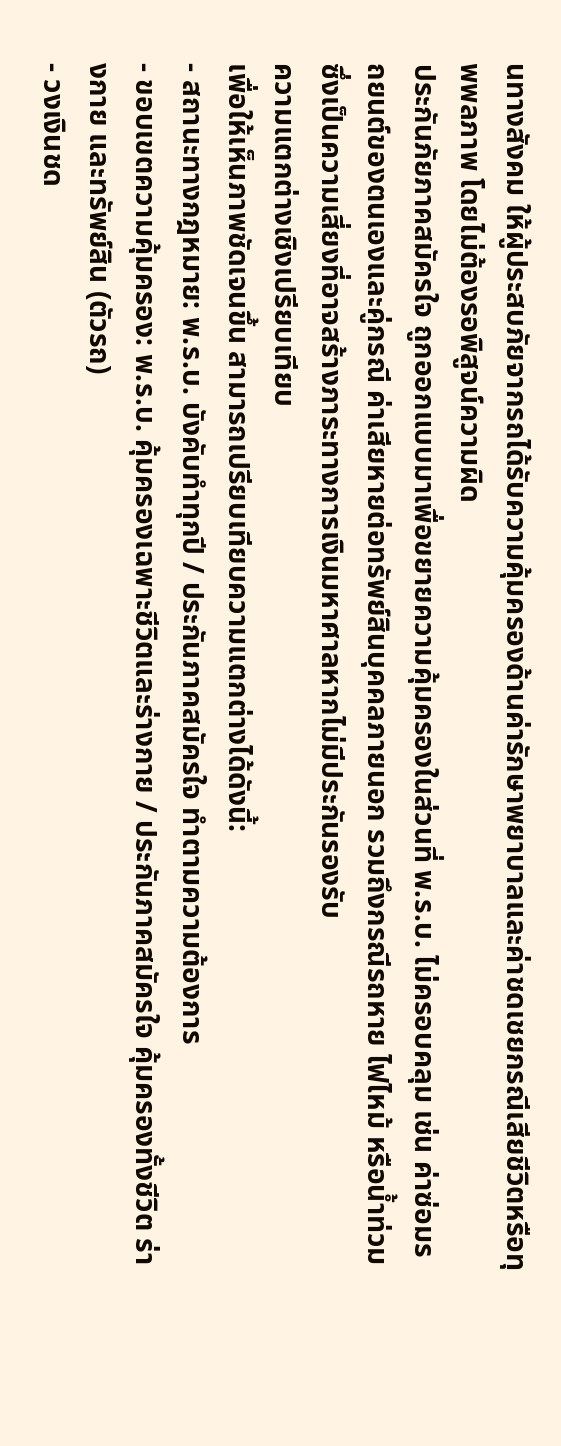นทางสังคม ให้ผู้ประสบภัยจากรถได้รับความคุ้มครองด้านค่ารักษาพยาบาลและค่าชดเชยกรณีเสียชีวิตหรือทุพพลภาพ โดยไม่ต้องรอพิสูจน์ความผิด
ประกันภัยภาคสมัครใจ ถูกออกแบบมาเพื่อขยายความคุ้มครองในส่วนที่ พ.ร.บ. ไม่ครอบคลุม เช่น ค่าซ่อมรถยนต์ของตนเองและคู่กรณี ค่าเสียหายต่อทรัพย์สินบุคคลภายนอก รวมถึงกรณีรถหาย ไฟไหม้ หรือน้ำท่วม ซึ่งเป็นความเสี่ยงที่อาจสร้างภาระทางการเงินมหาศาลหากไม่มีประกันรองรับ
ความแตกต่างเชิงเปรียบเทียบ
เพื่อให้เห็นภาพชัดเจนขึ้น สามารถเปรียบเทียบความแตกต่างได้ดังนี้:
- สถานะทางกฎหมาย: พ.ร.บ. บังคับทำทุกปี / ประกันภาคสมัครใจ ทำตามความต้องการ
- ขอบเขตความคุ้มครอง: พ.ร.บ. คุ้มครองเฉพาะชีวิตและร่างกาย / ประกันภาคสมัครใจ คุ้มครองทั้งชีวิต ร่างกาย และทรัพย์สิน (ตัวรถ)
- วงเงินชด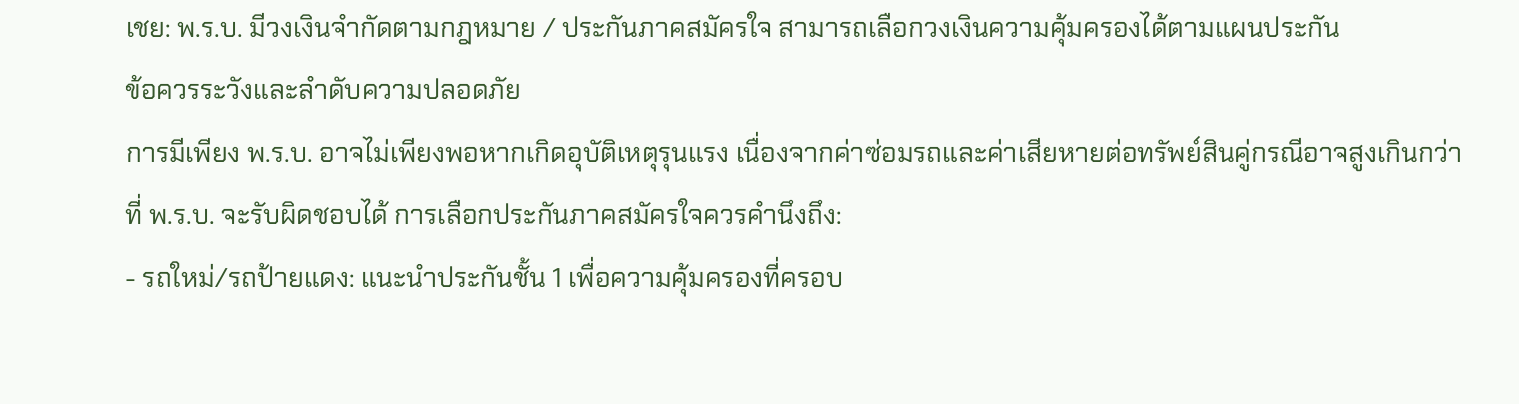เชย: พ.ร.บ. มีวงเงินจำกัดตามกฎหมาย / ประกันภาคสมัครใจ สามารถเลือกวงเงินความคุ้มครองได้ตามแผนประกัน
ข้อควรระวังและลำดับความปลอดภัย
การมีเพียง พ.ร.บ. อาจไม่เพียงพอหากเกิดอุบัติเหตุรุนแรง เนื่องจากค่าซ่อมรถและค่าเสียหายต่อทรัพย์สินคู่กรณีอาจสูงเกินกว่าที่ พ.ร.บ. จะรับผิดชอบได้ การเลือกประกันภาคสมัครใจควรคำนึงถึง:
- รถใหม่/รถป้ายแดง: แนะนำประกันชั้น 1 เพื่อความคุ้มครองที่ครอบ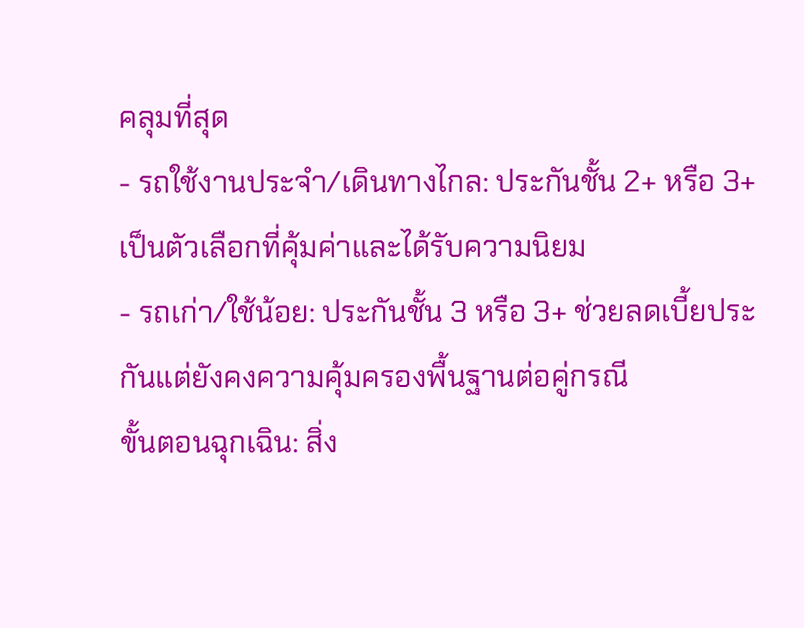คลุมที่สุด
- รถใช้งานประจำ/เดินทางไกล: ประกันชั้น 2+ หรือ 3+ เป็นตัวเลือกที่คุ้มค่าและได้รับความนิยม
- รถเก่า/ใช้น้อย: ประกันชั้น 3 หรือ 3+ ช่วยลดเบี้ยประกันแต่ยังคงความคุ้มครองพื้นฐานต่อคู่กรณี
ขั้นตอนฉุกเฉิน: สิ่ง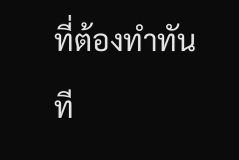ที่ต้องทำทันที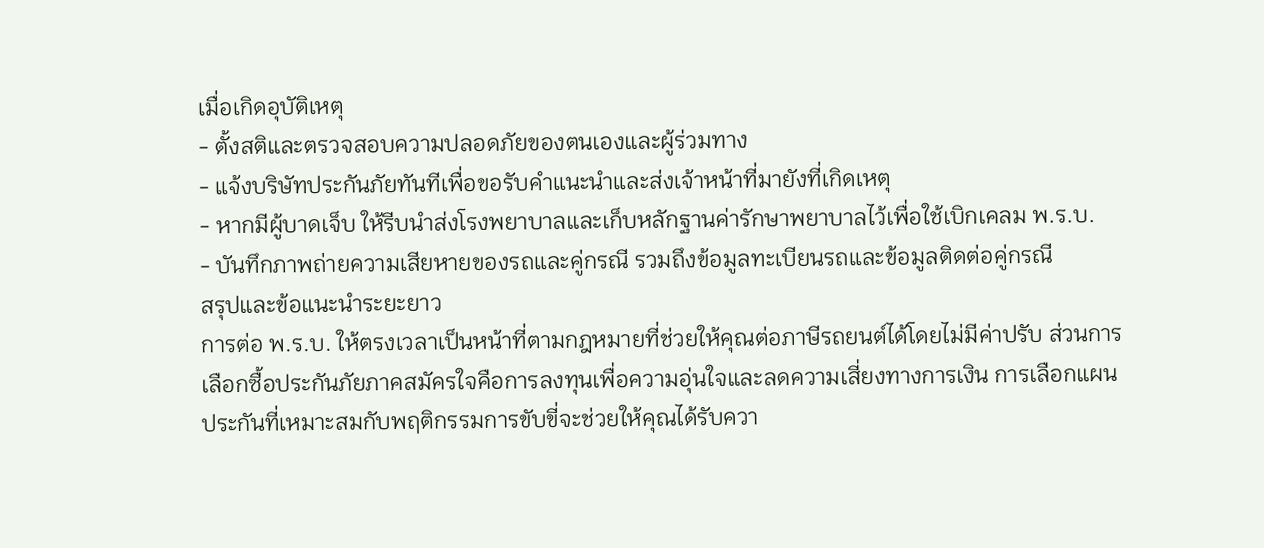เมื่อเกิดอุบัติเหตุ
- ตั้งสติและตรวจสอบความปลอดภัยของตนเองและผู้ร่วมทาง
- แจ้งบริษัทประกันภัยทันทีเพื่อขอรับคำแนะนำและส่งเจ้าหน้าที่มายังที่เกิดเหตุ
- หากมีผู้บาดเจ็บ ให้รีบนำส่งโรงพยาบาลและเก็บหลักฐานค่ารักษาพยาบาลไว้เพื่อใช้เบิกเคลม พ.ร.บ.
- บันทึกภาพถ่ายความเสียหายของรถและคู่กรณี รวมถึงข้อมูลทะเบียนรถและข้อมูลติดต่อคู่กรณี
สรุปและข้อแนะนำระยะยาว
การต่อ พ.ร.บ. ให้ตรงเวลาเป็นหน้าที่ตามกฎหมายที่ช่วยให้คุณต่อภาษีรถยนต์ได้โดยไม่มีค่าปรับ ส่วนการเลือกซื้อประกันภัยภาคสมัครใจคือการลงทุนเพื่อความอุ่นใจและลดความเสี่ยงทางการเงิน การเลือกแผนประกันที่เหมาะสมกับพฤติกรรมการขับขี่จะช่วยให้คุณได้รับควา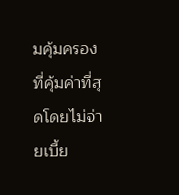มคุ้มครองที่คุ้มค่าที่สุดโดยไม่จ่ายเบี้ย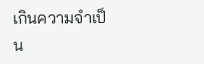เกินความจำเป็น